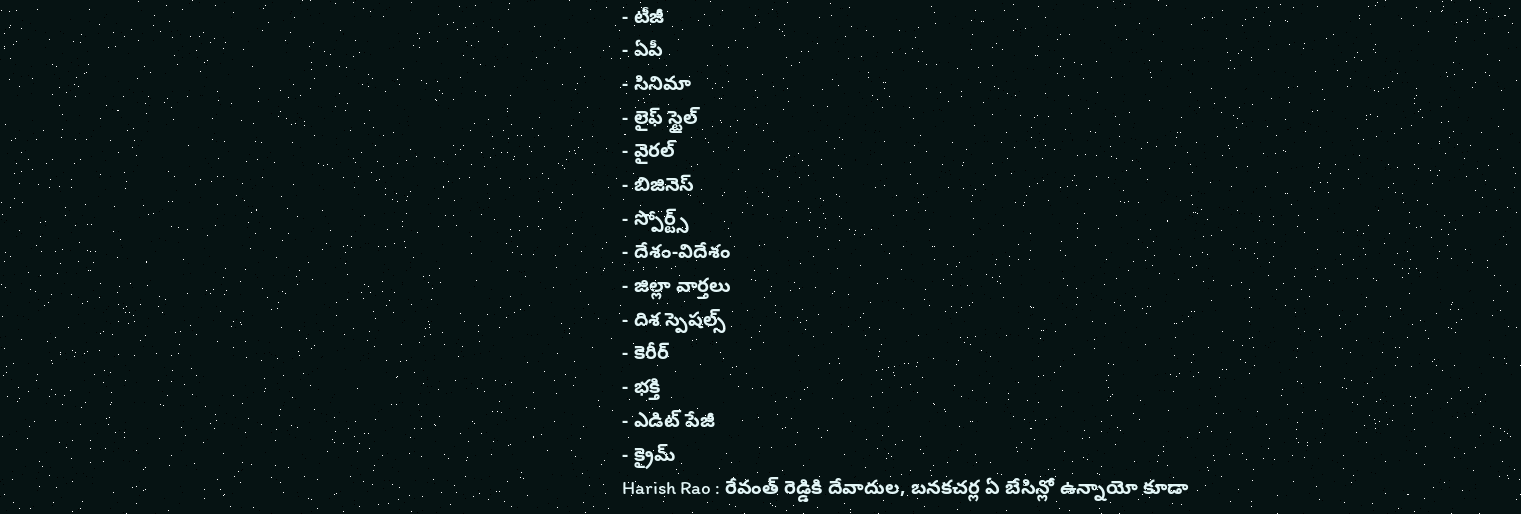- టీజీ
- ఏపీ
- సినిమా
- లైఫ్ స్టైల్
- వైరల్
- బిజినెస్
- స్పోర్ట్స్
- దేశం-విదేశం
- జిల్లా వార్తలు
- దిశ స్పెషల్స్
- కెరీర్
- భక్తి
- ఎడిట్ పేజీ
- క్రైమ్
Harish Rao : రేవంత్ రెడ్డికి దేవాదుల, బనకచర్ల ఏ బేసిన్లో ఉన్నాయో కూడా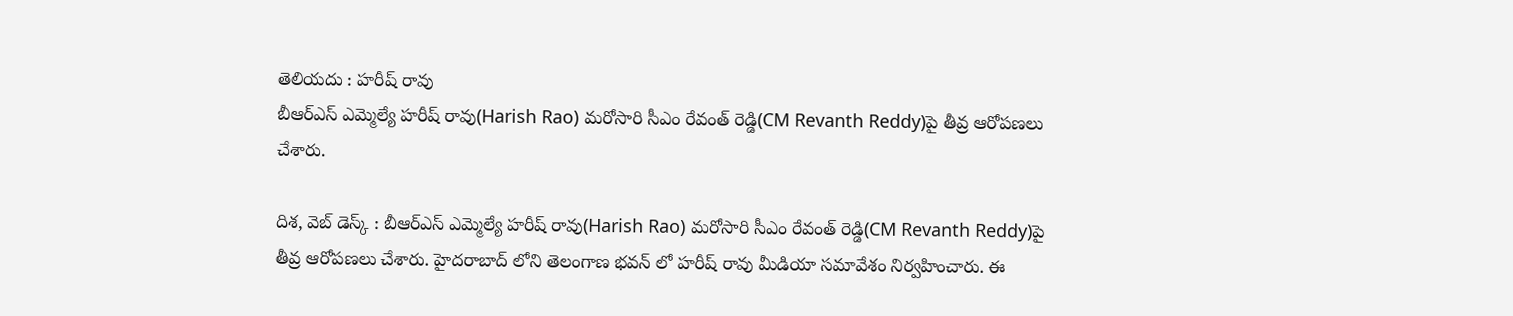తెలియదు : హరీష్ రావు
బీఆర్ఎస్ ఎమ్మెల్యే హరీష్ రావు(Harish Rao) మరోసారి సీఎం రేవంత్ రెడ్డి(CM Revanth Reddy)పై తీవ్ర ఆరోపణలు చేశారు.

దిశ, వెబ్ డెస్క్ : బీఆర్ఎస్ ఎమ్మెల్యే హరీష్ రావు(Harish Rao) మరోసారి సీఎం రేవంత్ రెడ్డి(CM Revanth Reddy)పై తీవ్ర ఆరోపణలు చేశారు. హైదరాబాద్ లోని తెలంగాణ భవన్ లో హరీష్ రావు మీడియా సమావేశం నిర్వహించారు. ఈ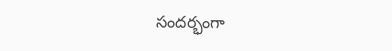సందర్భంగా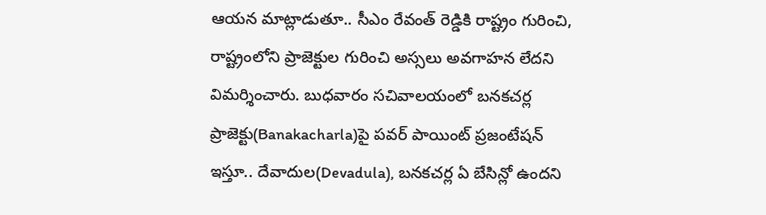ఆయన మాట్లాడుతూ.. సీఎం రేవంత్ రెడ్డికి రాష్ట్రం గురించి, రాష్ట్రంలోని ప్రాజెక్టుల గురించి అస్సలు అవగాహన లేదని విమర్శించారు. బుధవారం సచివాలయంలో బనకచర్ల ప్రాజెక్టు(Banakacharla)పై పవర్ పాయింట్ ప్రజంటేషన్ ఇస్తూ.. దేవాదుల(Devadula), బనకచర్ల ఏ బేసిన్లో ఉందని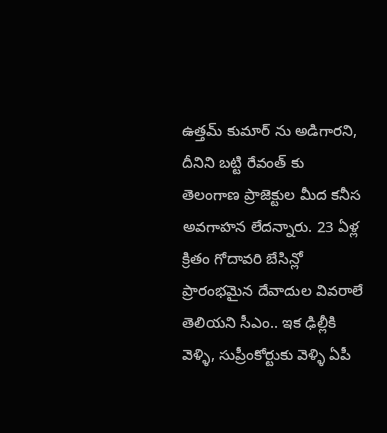ఉత్తమ్ కుమార్ ను అడిగారని, దీనిని బట్టి రేవంత్ కు తెలంగాణ ప్రాజెక్టుల మీద కనీస అవగాహన లేదన్నారు. 23 ఏళ్ల క్రితం గోదావరి బేసిన్లో ప్రారంభమైన దేవాదుల వివరాలే తెలియని సీఎం.. ఇక ఢిల్లీకి వెళ్ళి, సుప్రీంకోర్టుకు వెళ్ళి ఏపీ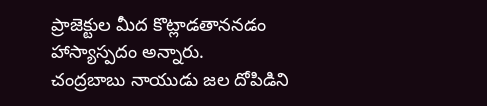ప్రాజెక్టుల మీద కొట్లాడతాననడం హాస్యాస్పదం అన్నారు.
చంద్రబాబు నాయుడు జల దోపిడిని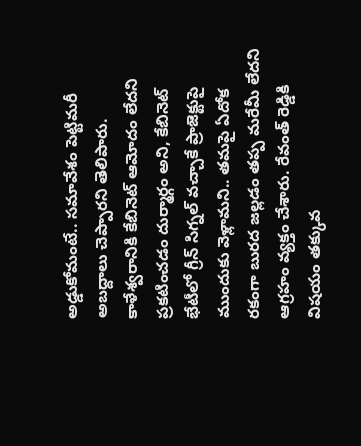అడ్డుకోమంటే.. సమావేశం పెట్టిమరీ అబద్దాలు చెప్పారని తెలిపారు. కాళేశ్వరానికి కేబినెట్ ఆమోదం లేదని ప్రకటించడం దుర్మార్గం అని, కేబినెట్ భేటీలో గ్రీన్ సిగ్నల్ వచ్చాకే ప్రాజెక్టుపై ముందుకు వెళ్లామని.. తమపై ఏదోక రకంగా బురద జల్లడం తప్ప మరేమీ లేదని ఆగ్రహం వ్యక్తం చేశారు. రేవంత్ రెడ్డికి విషయం తక్కువ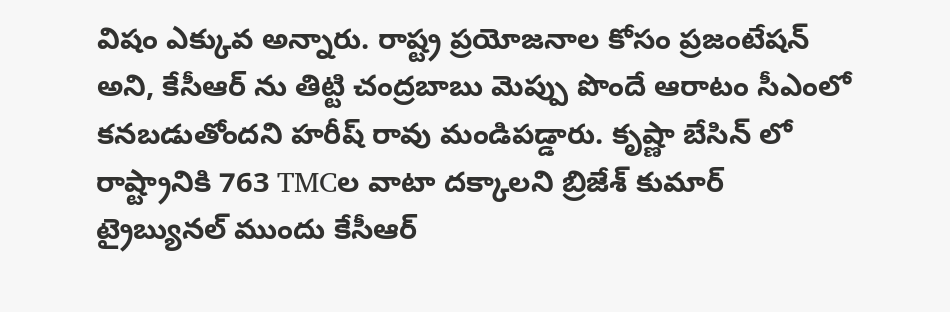విషం ఎక్కువ అన్నారు. రాష్ట్ర ప్రయోజనాల కోసం ప్రజంటేషన్ అని, కేసీఆర్ ను తిట్టి చంద్రబాబు మెప్పు పొందే ఆరాటం సీఎంలో కనబడుతోందని హరీష్ రావు మండిపడ్డారు. కృష్ణా బేసిన్ లో రాష్ట్రానికి 763 TMCల వాటా దక్కాలని బ్రిజేశ్ కుమార్ ట్రైబ్యునల్ ముందు కేసీఆర్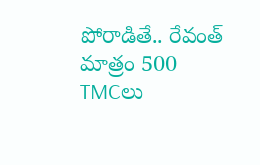పోరాడితే.. రేవంత్ మాత్రం 500 TMCలు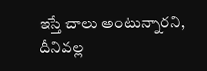ఇస్తే చాలు అంటున్నారని, దీనివల్ల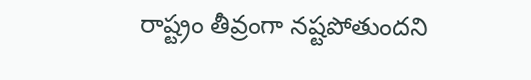రాష్ట్రం తీవ్రంగా నష్టపోతుందని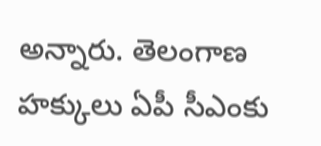అన్నారు. తెలంగాణ హక్కులు ఏపీ సీఎంకు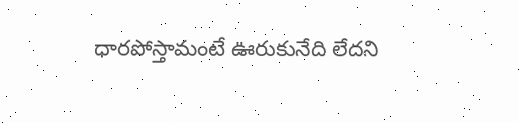ధారపోస్తామంటే ఊరుకునేది లేదని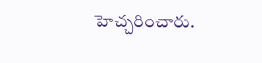హెచ్చరించారు.